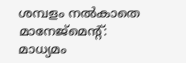ശമ്പളം നൽകാതെ മാനേജ്മെന്റ്: മാധ്യമം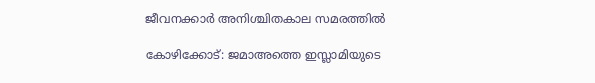ജീവനക്കാർ അനിശ്ചിതകാല സമരത്തിൽ

കോഴിക്കോട്: ജമാഅത്തെ ഇസ്ലാമിയുടെ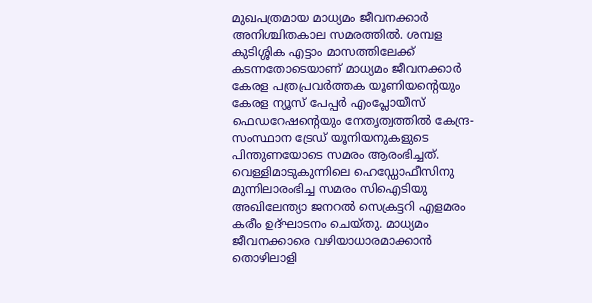മുഖപത്രമായ മാധ്യമം ജീവനക്കാർ അനിശ്ചിതകാല സമരത്തിൽ. ശമ്പള കുടിശ്ശിക എട്ടാം മാസത്തിലേക്ക് കടന്നതോടെയാണ് മാധ്യമം ജീവനക്കാർ കേരള പത്രപ്രവർത്തക യൂണിയന്റെയും കേരള ന്യൂസ് പേപ്പർ എംപ്ലോയീസ് ഫെഡറേഷന്റെയും നേതൃത്വത്തിൽ കേന്ദ്ര-സംസ്ഥാന ട്രേഡ് യൂനിയനുകളുടെ പിന്തുണയോടെ സമരം ആരംഭിച്ചത്.
വെള്ളിമാടുകുന്നിലെ ഹെഡ്ഡോഫീസിനു മുന്നിലാരംഭിച്ച സമരം സിഐടിയു അഖിലേന്ത്യാ ജനറൽ സെക്രട്ടറി എളമരം കരീം ഉദ്ഘാടനം ചെയ്തു. മാധ്യമം ജീവനക്കാരെ വഴിയാധാരമാക്കാൻ തൊഴിലാളി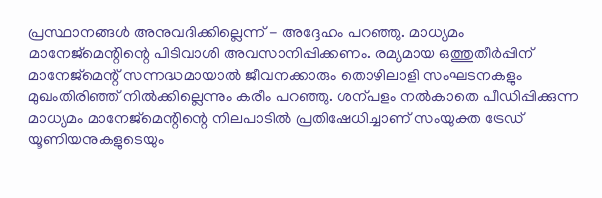പ്രസ്ഥാനങ്ങൾ അനുവദിക്കില്ലെന്ന് - അദ്ദേഹം പറഞ്ഞു. മാധ്യമം മാനേജ്മെന്റിന്റെ പിടിവാശി അവസാനിപ്പിക്കണം. രമ്യമായ ഒത്തുതീർപ്പിന് മാനേജ്മെന്റ് സന്നദ്ധമായാൽ ജീവനക്കാരും തൊഴിലാളി സംഘടനകളും മുഖംതിരിഞ്ഞ് നിൽക്കില്ലെന്നും കരീം പറഞ്ഞു. ശന്പളം നൽകാതെ പീഡിപ്പിക്കുന്ന മാധ്യമം മാനേജ്മെന്റിന്റെ നിലപാടിൽ പ്രതിഷേധിച്ചാണ് സംയുക്ത ട്രേഡ് യൂണിയനുകളുടെയും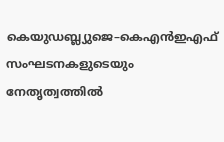കെയുഡബ്ല്യുജെ–കെഎൻഇഎഫ് സംഘടനകളുടെയും നേതൃത്വത്തിൽ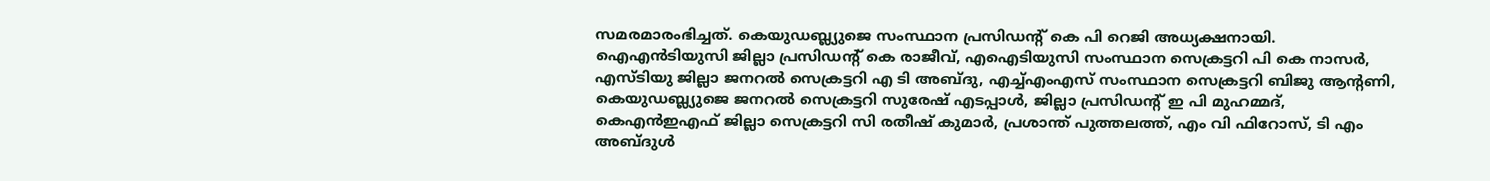സമരമാരംഭിച്ചത്. കെയുഡബ്ല്യുജെ സംസ്ഥാന പ്രസിഡന്റ് കെ പി റെജി അധ്യക്ഷനായി.
ഐഎൻടിയുസി ജില്ലാ പ്രസിഡന്റ് കെ രാജീവ്, എഐടിയുസി സംസ്ഥാന സെക്രട്ടറി പി കെ നാസർ, എസ്ടിയു ജില്ലാ ജനറൽ സെക്രട്ടറി എ ടി അബ്ദു, എച്ച്എംഎസ് സംസ്ഥാന സെക്രട്ടറി ബിജു ആന്റണി, കെയുഡബ്ല്യുജെ ജനറൽ സെക്രട്ടറി സുരേഷ് എടപ്പാൾ, ജില്ലാ പ്രസിഡന്റ് ഇ പി മുഹമ്മദ്, കെഎൻഇഎഫ് ജില്ലാ സെക്രട്ടറി സി രതീഷ് കുമാർ, പ്രശാന്ത് പുത്തലത്ത്, എം വി ഫിറോസ്, ടി എം അബ്ദുൾ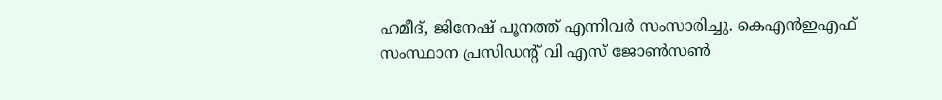ഹമീദ്, ജിനേഷ് പൂനത്ത് എന്നിവർ സംസാരിച്ചു. കെഎൻഇഎഫ് സംസ്ഥാന പ്രസിഡന്റ് വി എസ് ജോൺസൺ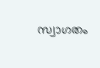സ്വാഗതം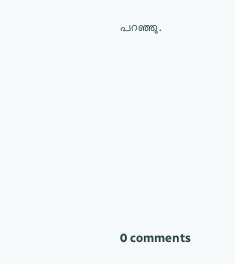പറഞ്ഞു.









0 comments